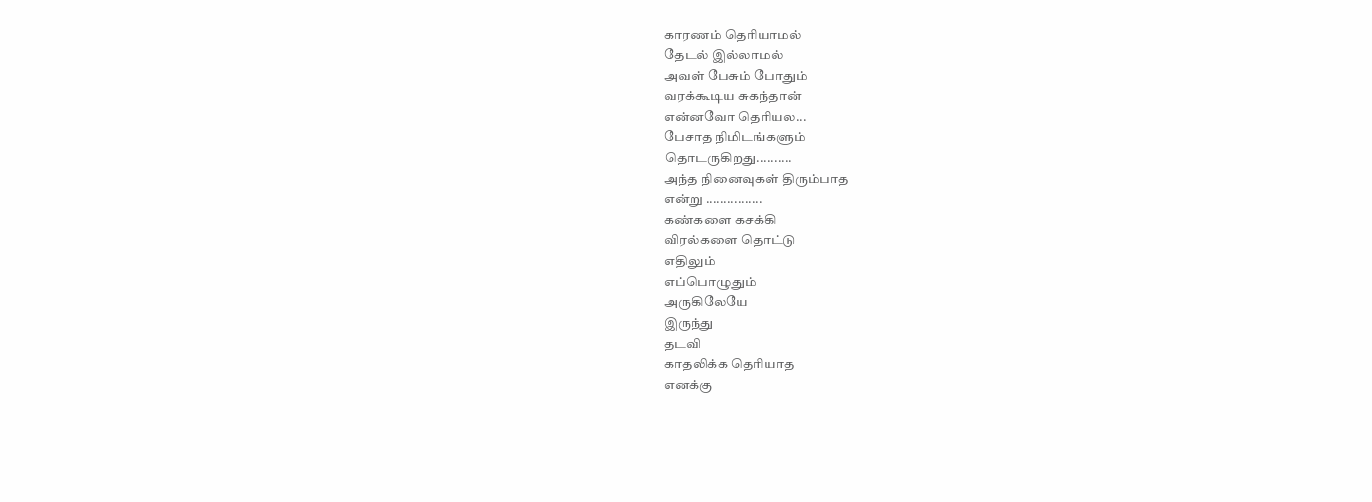காரணம் தெரியாமல்
தேடல் இல்லாமல்
அவள் பேசும் போதும்
வரக்கூடிய சுகந்தான்
என்னவோ தெரியல...
பேசாத நிமிடங்களும்
தொடருகிறது..........
அந்த நினைவுகள் திரும்பாத
என்று ................
கண்களை கசக்கி
விரல்களை தொட்டு
எதிலும்
எப்பொழுதும்
அருகிலேயே
இருந்து
தடவி
காதலிக்க தெரியாத
எனக்கு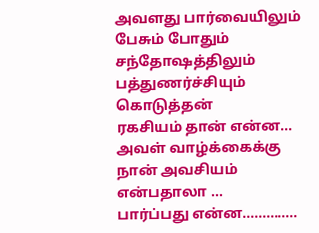அவளது பார்வையிலும்
பேசும் போதும்
சந்தோஷத்திலும்
பத்துணர்ச்சியும் கொடுத்தன்
ரகசியம் தான் என்ன...
அவள் வாழ்க்கைக்கு
நான் அவசியம்
என்பதாலா ...
பார்ப்பது என்ன..............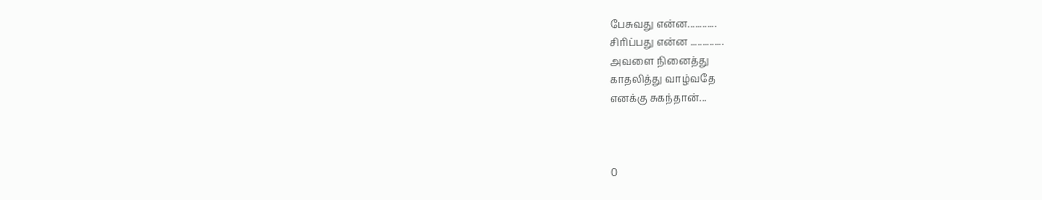பேசுவது என்ன............
சிரிப்பது என்ன ..............
அவளை நினைத்து
காதலித்து வாழ்வதே
எனக்கு சுகந்தான்...



0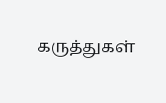கருத்துகள்